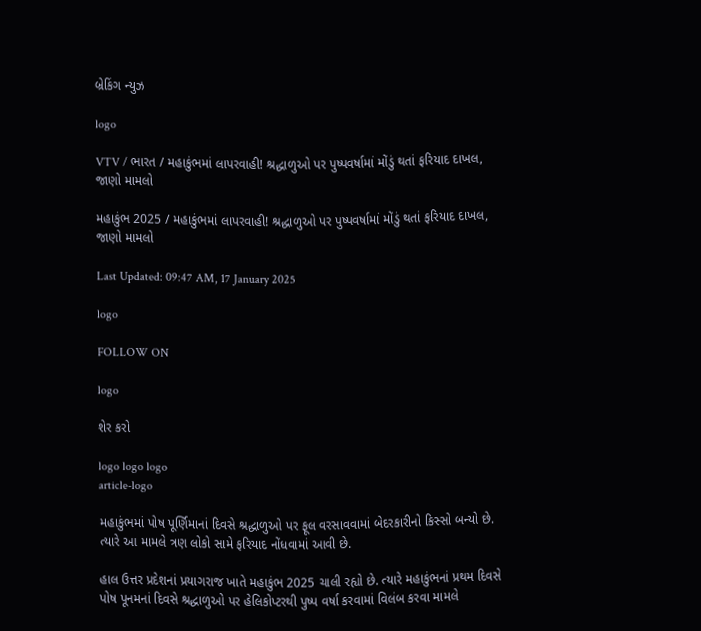બ્રેકિંગ ન્યુઝ

logo

VTV / ભારત / મહાકુંભમાં લાપરવાહી! શ્રદ્ધાળુઓ પર પુષ્પવર્ષામાં મોંડું થતાં ફરિયાદ દાખલ, જાણો મામલો

મહાકુંભ 2025 / મહાકુંભમાં લાપરવાહી! શ્રદ્ધાળુઓ પર પુષ્પવર્ષામાં મોંડું થતાં ફરિયાદ દાખલ, જાણો મામલો

Last Updated: 09:47 AM, 17 January 2025

logo

FOLLOW ON

logo

શેર કરો

logo logo logo
article-logo

મહાકુંભમાં પોષ પૂર્ણિમાનાં દિવસે શ્રદ્ધાળુઓ પર ફૂલ વરસાવવામાં બેદરકારીનો કિસ્સો બન્યો છે. ત્યારે આ મામલે ત્રણ લોકો સામે ફરિયાદ નોંધવામાં આવી છે.

હાલ ઉત્તર પ્રદેશનાં પ્રયાગરાજ ખાતે મહાકુંભ 2025 ચાલી રહ્યો છે. ત્યારે મહાકુંભનાં પ્રથમ દિવસે પોષ પૂનમનાં દિવસે શ્રદ્ધાળુઓ પર હેલિકોપ્ટરથી પુષ્પ વર્ષા કરવામાં વિલંબ કરવા મામલે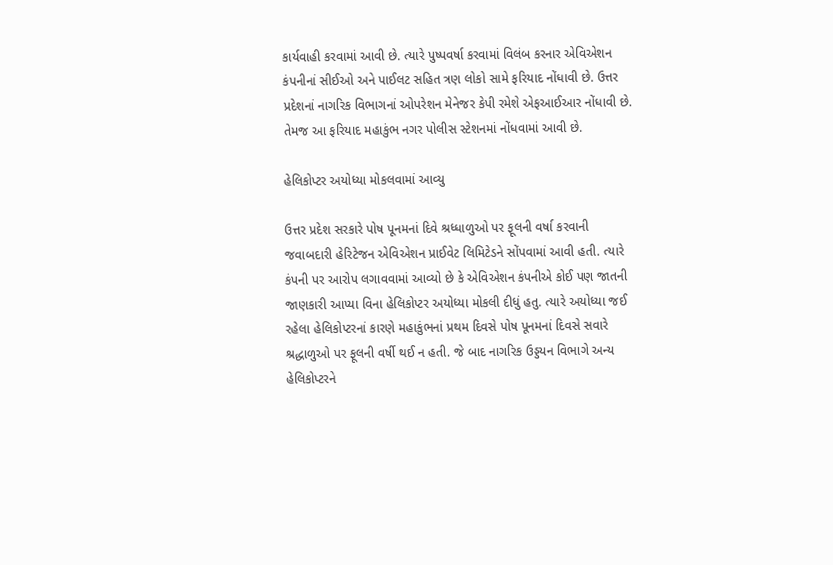કાર્યવાહી કરવામાં આવી છે. ત્યારે પુષ્પવર્ષા કરવામાં વિલંબ કરનાર એવિએશન કંપનીનાં સીઈઓ અને પાઈલટ સહિત ત્રણ લોકો સામે ફરિયાદ નોંધાવી છે. ઉત્તર પ્રદેશનાં નાગરિક વિભાગનાં ઓપરેશન મેનેજર કેપી રમેશે એફઆઈઆર નોંધાવી છે. તેમજ આ ફરિયાદ મહાકુંભ નગર પોલીસ સ્ટેશનમાં નોંધવામાં આવી છે.

હેલિકોપ્ટર અયોધ્યા મોકલવામાં આવ્યુ

ઉત્તર પ્રદેશ સરકારે પોષ પૂનમનાં દિવે શ્રધ્ધાળુઓ પર ફૂલની વર્ષા કરવાની જવાબદારી હેરિટેજન એવિએશન પ્રાઈવેટ લિમિટેડને સોંપવામાં આવી હતી. ત્યારે કંપની પર આરોપ લગાવવામાં આવ્યો છે કે એવિએશન કંપનીએ કોઈ પણ જાતની જાણકારી આપ્યા વિના હેલિકોપ્ટર અયોધ્યા મોકલી દીધું હતુ. ત્યારે અયોધ્યા જઈ રહેલા હેલિકોપ્ટરનાં કારણે મહાકુંભનાં પ્રથમ દિવસે પોષ પૂનમનાં દિવસે સવારે શ્રદ્ધાળુઓ પર ફૂલની વર્ષી થઈ ન હતી. જે બાદ નાગરિક ઉડ્ડયન વિભાગે અન્ય હેલિકોપ્ટરને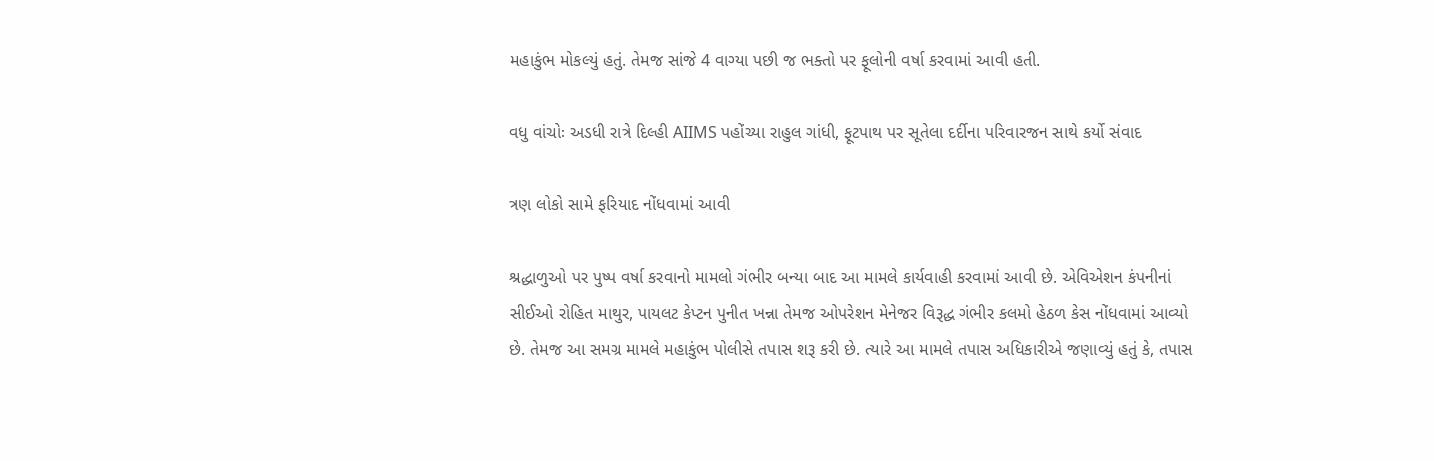મહાકુંભ મોકલ્યું હતું. તેમજ સાંજે 4 વાગ્યા પછી જ ભક્તો પર ફૂલોની વર્ષા કરવામાં આવી હતી.

વધુ વાંચોઃ અડધી રાત્રે દિલ્હી AIIMS પહોંચ્યા રાહુલ ગાંધી, ફૂટપાથ પર સૂતેલા દર્દીના પરિવારજન સાથે કર્યો સંવાદ

ત્રણ લોકો સામે ફરિયાદ નોંધવામાં આવી

શ્રદ્ધાળુઓ પર પુષ્પ વર્ષા કરવાનો મામલો ગંભીર બન્યા બાદ આ મામલે કાર્યવાહી કરવામાં આવી છે. એવિએશન કંપનીનાં સીઈઓ રોહિત માથુર, પાયલટ કેપ્ટન પુનીત ખન્ના તેમજ ઓપરેશન મેનેજર વિરૂદ્ધ ગંભીર કલમો હેઠળ કેસ નોંધવામાં આવ્યો છે. તેમજ આ સમગ્ર મામલે મહાકુંભ પોલીસે તપાસ શરૂ કરી છે. ત્યારે આ મામલે તપાસ અધિકારીએ જણાવ્યું હતું કે, તપાસ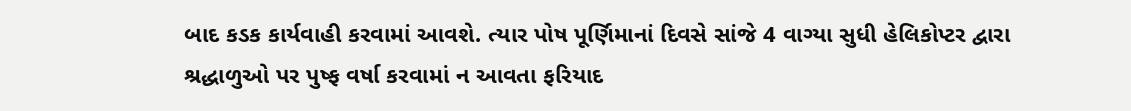બાદ કડક કાર્યવાહી કરવામાં આવશે. ત્યાર પોષ પૂર્ણિમાનાં દિવસે સાંજે 4 વાગ્યા સુધી હેલિકોપ્ટર દ્વારા શ્રદ્ધાળુઓ પર પુષ્ફ વર્ષા કરવામાં ન આવતા ફરિયાદ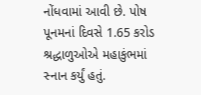નોંધવામાં આવી છે. પોષ પૂનમનાં દિવસે 1.65 કરોડ શ્રદ્ધાળુઓએ મહાકુંભમાં સ્નાન કર્યું હતું.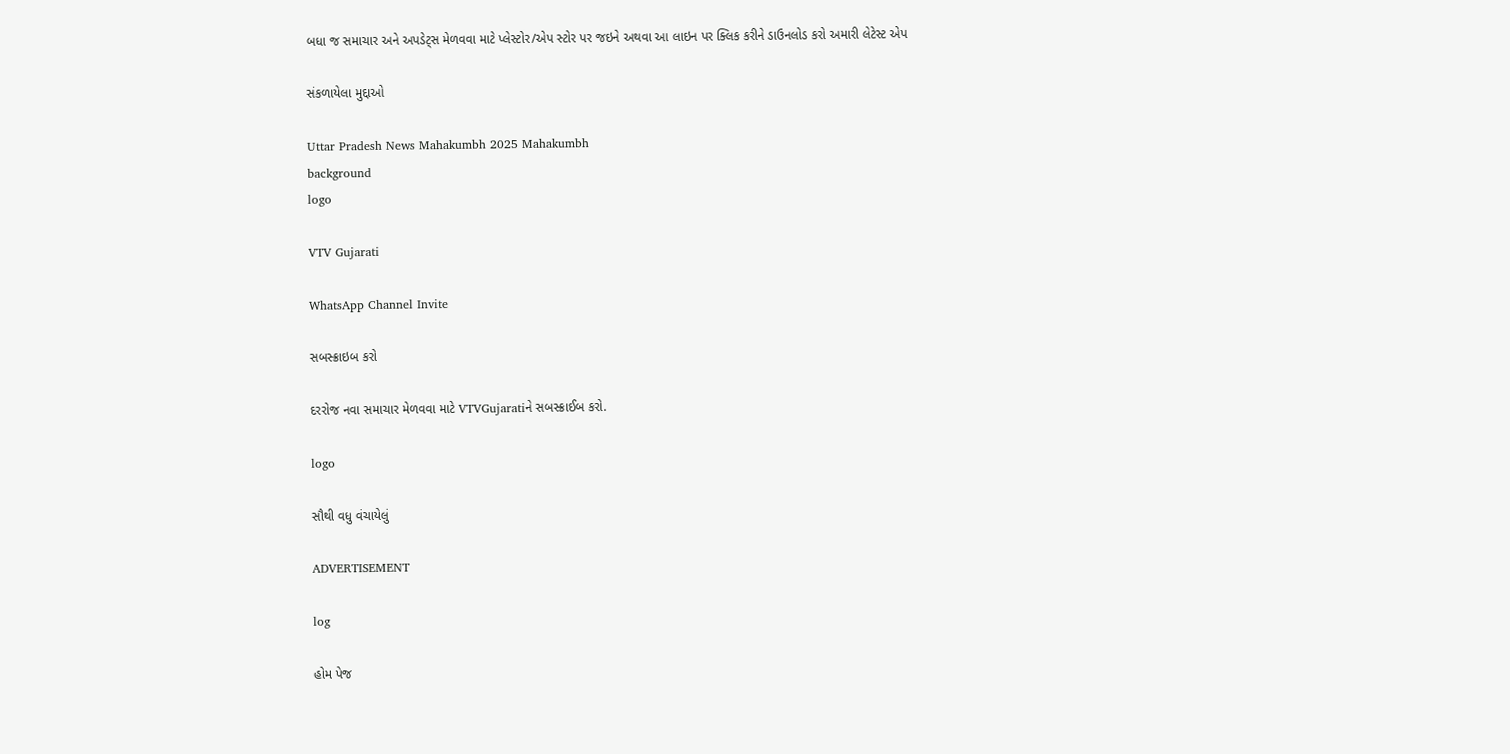બધા જ સમાચાર અને અપડેટ્સ મેળવવા માટે પ્લેસ્ટોર/એપ સ્ટોર પર જઇને અથવા આ લાઇન પર ક્લિક કરીને ડાઉનલોડ કરો અમારી લેટેસ્ટ એપ

સંકળાયેલા મુદ્દાઓ

Uttar Pradesh News Mahakumbh 2025 Mahakumbh
background
logo

VTV Gujarati

WhatsApp Channel Invite

સબસ્ક્રાઇબ કરો

દરરોજ નવા સમાચાર મેળવવા માટે VTVGujaratiને સબસ્ક્રાઈબ કરો.

logo

સૌથી વધુ વંચાયેલું

ADVERTISEMENT

log

હોમ પેજ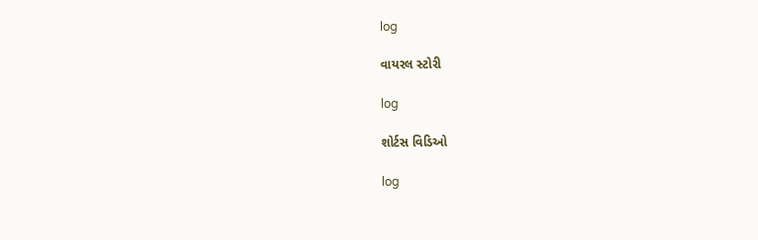log

વાયરલ સ્ટોરી

log

શોર્ટસ વિડિઓ

log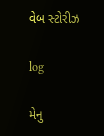વેબ સ્ટોરીઝ

log

મેનુ